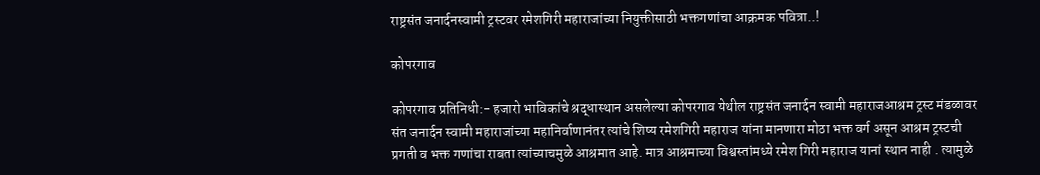राष्ट्रसंत जनार्दनस्वामी ट्रस्टवर रमेशगिरी महाराजांच्या नियुक्तीसाठी भक्तगणांचा आक्रमक पवित्रा..!

कोपरगाव

कोपरगाव प्रतिनिधी:- हजारो भाविकांचे श्रद्धास्थान असलेल्या कोपरगाव येथील राष्ट्रसंत जनार्दन स्वामी महाराजआश्रम ट्रस्ट मंडळावर संत जनार्दन स्वामी महाराजांच्या महानिर्वाणानंतर त्यांचे शिष्य रमेशगिरी महाराज यांना मानणारा मोठा भक्त वर्ग असून आश्रम ट्रस्टची प्रगती व भक्त गणांचा राबता त्यांच्याचमुळे आश्रमात आहे. मात्र आश्रमाच्या विश्वस्तांमध्ये रमेश गिरी महाराज यानां स्थान नाही . त्यामुळे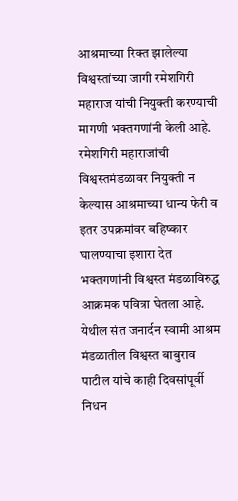आश्रमाच्या रिक्त झालेल्या विश्वस्तांच्या जागी रमेशगिरी महाराज यांची नियुक्ती करण्याची मागणी भक्तगणांनी केली आहे. रमेशगिरी महाराजांची विश्वस्तमंडळावर नियुक्ती न केल्यास आश्रमाच्या धान्य फेरी व इतर उपक्रमांवर बहिष्कार घालण्याचा इशारा देत भक्तगणांनी विश्वस्त मंडळाविरुद्ध आक्रमक पवित्रा घेतला आहे.
येथील संत जनार्दन स्वामी आश्रम मंडळातील विश्वस्त बाबुराव पाटील यांचे काही दिवसांपूर्वी निधन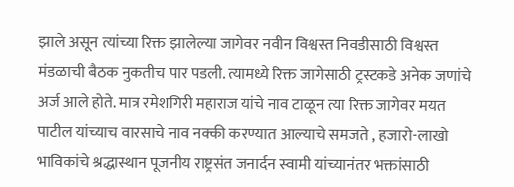झाले असून त्यांच्या रिक्त झालेल्या जागेवर नवीन विश्वस्त निवडीसाठी विश्वस्त मंडळाची बैठक नुकतीच पार पडली. त्यामध्ये रिक्त जागेसाठी ट्रस्टकडे अनेक जणांचे अर्ज आले होते. मात्र रमेशगिरी महाराज यांचे नाव टाळून त्या रिक्त जागेवर मयत पाटील यांच्याच वारसाचे नाव नक्की करण्यात आल्याचे समजते , हजारो-लाखो भाविकांचे श्रद्धास्थान पूजनीय राष्ट्रसंत जनार्दन स्वामी यांच्यानंतर भक्तांसाठी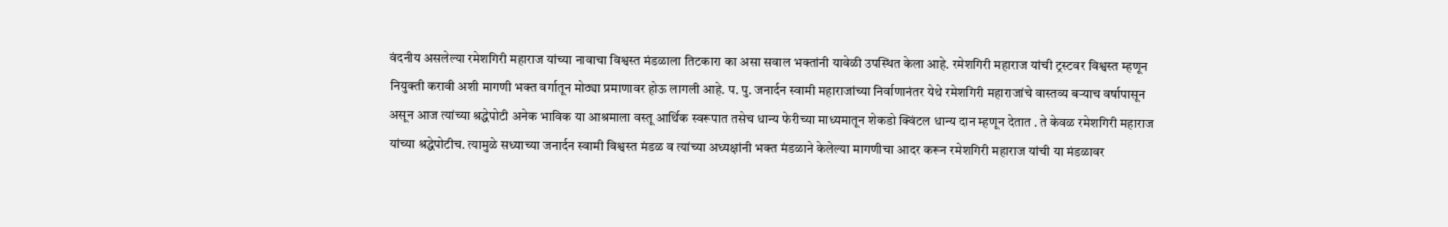वंदनीय असलेल्या रमेशगिरी महाराज यांच्या नावाचा विश्वस्त मंडळाला तिटकारा का असा सवाल भक्तांनी यावेळी उपस्थित केला आहे. रमेशगिरी महाराज यांची ट्रस्टवर विश्वस्त म्हणून नियुक्ती करावी अशी मागणी भक्त वर्गातून मोठ्या प्रमाणावर होऊ लागली आहे. प. पु. जनार्दन स्वामी महाराजांच्या निर्वाणानंतर येथे रमेशगिरी महाराजांचे वास्तव्य बऱ्याच वर्षापासून असून आज त्यांच्या श्रद्धेपोटी अनेक भाविक या आश्रमाला वस्तू आर्थिक स्वरूपात तसेच धान्य फेरीच्या माध्यमातून शेकडो क्विंटल धान्य दान म्हणून देतात . ते केवळ रमेशगिरी महाराज यांच्या श्रद्धेपोटीच. त्यामुळे सध्याच्या जनार्दन स्वामी विश्वस्त मंडळ व त्यांच्या अध्यक्षांनी भक्त मंडळाने केलेल्या मागणीचा आदर करून रमेशगिरी महाराज यांची या मंडळावर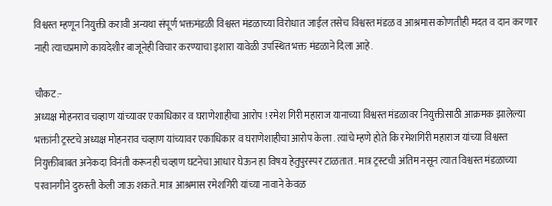विश्वस्त म्हणून नियुक्ती करावी अन्यथा संपूर्ण भक्तमंडळी विश्वस्त मंडळाच्या विरोधात जाईल तसेच विश्वस्त मंडळ व आश्रमास कोणतीही मदत व दान करणार नाही त्याचप्रमाणे कायदेशीर बाजूनेही विचार करण्याचा इशारा यावेळी उपस्थित भक्त मंडळाने दिला आहे.

चौकट:-
अध्यक्ष मोहनराव चव्हाण यांच्यावर एकाधिकार व घराणेशाहीचा आरोप ! रमेश गिरी महाराज यानाच्या विश्वस्त मंडळावर नियुक्तीसाठी आक्रमक झालेल्या भक्तांनी ट्रस्टचे अध्यक्ष मोहनराव चव्हाण यांच्यावर एकाधिकार व घराणेशाहीचा आरोप केला . त्यांचे म्हणे होते कि रमेशगिरी महाराज यांच्या विश्वस्त नियुक्तीबाबत अनेकदा विनंती करूनही चव्हाण घटनेचा आधार घेऊन हा विषय हेतुपुरस्पर टाळतात . मात्र ट्रस्टची अंतिम नसून त्यात विश्वस्त मंडळाच्या परवानगीने दुरुस्ती केली जाऊ शकते. मात्र आश्रमास रमेशगिरी यांच्या नावाने केवळ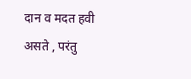दान व मदत हवी असते , परंतु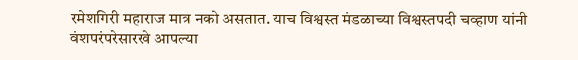रमेशगिरी महाराज मात्र नको असतात. याच विश्वस्त मंडळाच्या विश्वस्तपदी चव्हाण यांनी वंशपरंपरेसारखे आपल्या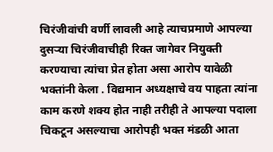चिरंजीवांची वर्णी लावली आहे त्याचप्रमाणे आपल्या दुसऱ्या चिरंजीवाचीही रिक्त जागेवर नियुक्ती करण्याचा त्यांचा प्रेत होता असा आरोप यावेळी भक्तांनी केला . विद्यमान अध्यक्षाचे वय पाहता त्यांना काम करणे शक्य होत नाही तरीही ते आपल्या पदाला चिकटून असल्याचा आरोपही भक्त मंडळी आता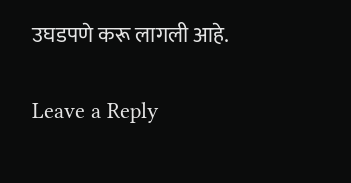उघडपणे करू लागली आहे.

Leave a Reply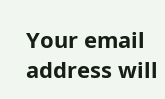Your email address will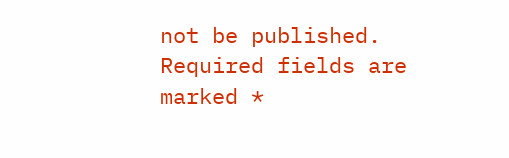not be published. Required fields are marked *